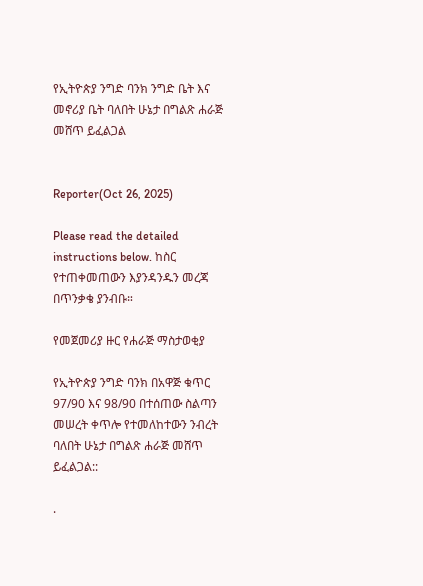የኢትዮጵያ ንግድ ባንክ ንግድ ቤት እና መኖሪያ ቤት ባለበት ሁኔታ በግልጽ ሐራጅ መሸጥ ይፈልጋል


Reporter(Oct 26, 2025)

Please read the detailed instructions below. ከስር የተጠቀመጠውን እያንዳንዱን መረጃ በጥንቃቄ ያንብቡ።

የመጀመሪያ ዙር የሐራጅ ማስታወቂያ

የኢትዮጵያ ንግድ ባንክ በአዋጅ ቁጥር 97/90 እና 98/90 በተሰጠው ስልጣን መሠረት ቀጥሎ የተመለከተውን ንብረት ባለበት ሁኔታ በግልጽ ሐራጅ መሸጥ ይፈልጋል::

.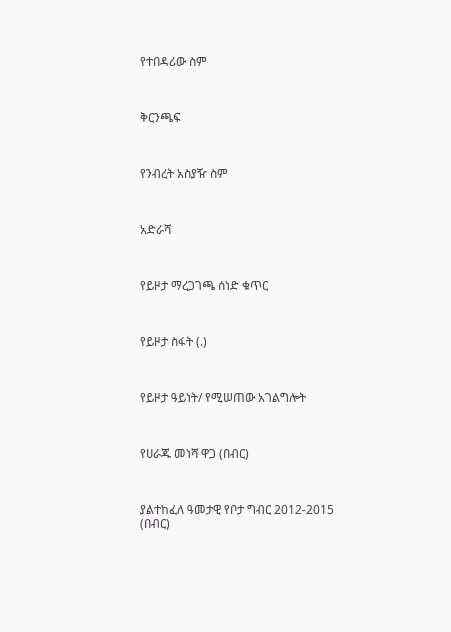የተበዳሪው ስም



ቅርንጫፍ



የንብረት አስያዥ ስም



አድራሻ



የይዞታ ማረጋገጫ ሰነድ ቁጥር



የይዞታ ስፋት (.)



የይዞታ ዓይነት/ የሚሠጠው አገልግሎት



የሀራጁ መነሻ ዋጋ (በብር)



ያልተከፈለ ዓመታዊ የቦታ ግብር 2012-2015 (በብር)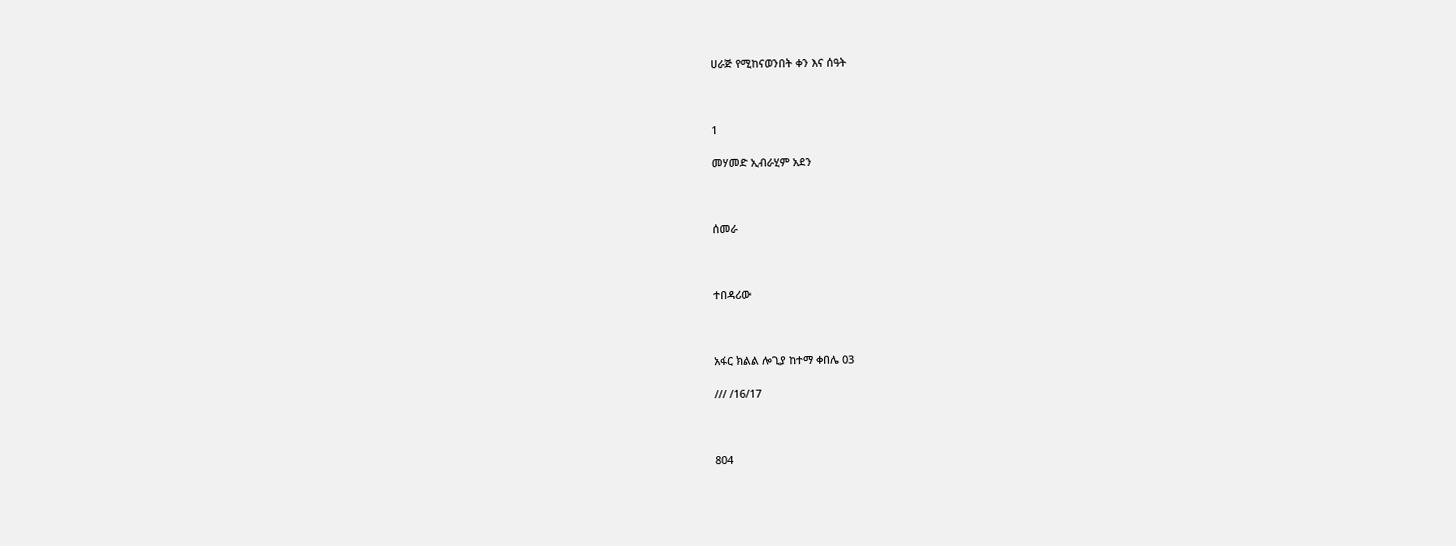ሀራጅ የሚከናወንበት ቀን እና ሰዓት



1

መሃመድ ኢብራሂም አደን



ሰመራ



ተበዳሪው



አፋር ክልል ሎጊያ ከተማ ቀበሌ 03

/// /16/17



804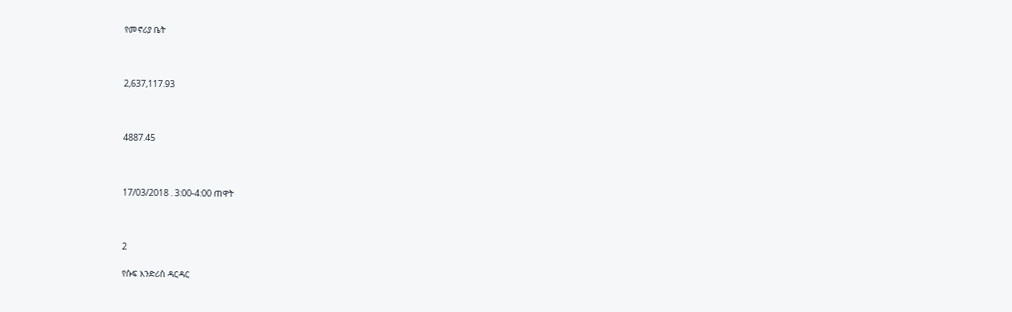የመኖሪያ ቤት



2,637,117.93



4887.45



17/03/2018 . 3:00-4:00 ጠዋት



2

የሱፍ እንድሪስ ዳርዳር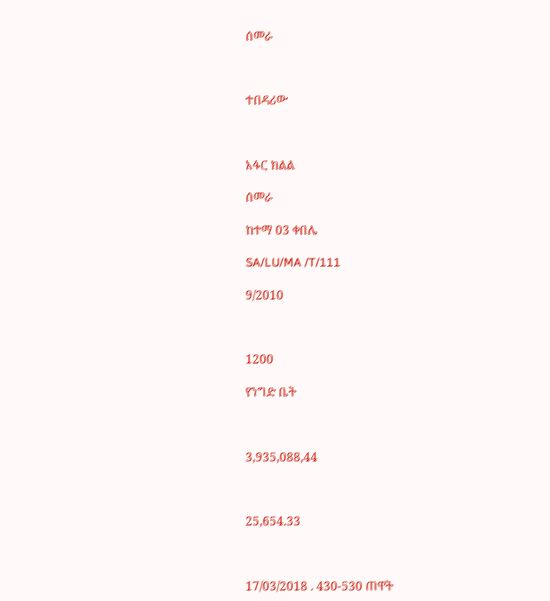ሰመራ



ተበዳሪው



አፋር ክልል

ሰመራ

ከተማ 03 ቀበሌ

SA/LU/MA /T/111

9/2010



1200

የንግድ ቤት



3,935,088,44



25,654.33



17/03/2018 . 430-530 ጠዋት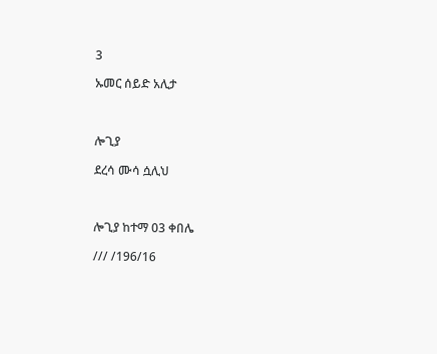3

ኡመር ሰይድ አሊታ



ሎጊያ

ደረሳ ሙሳ ሷሊህ



ሎጊያ ከተማ 03 ቀበሌ

/// /196/16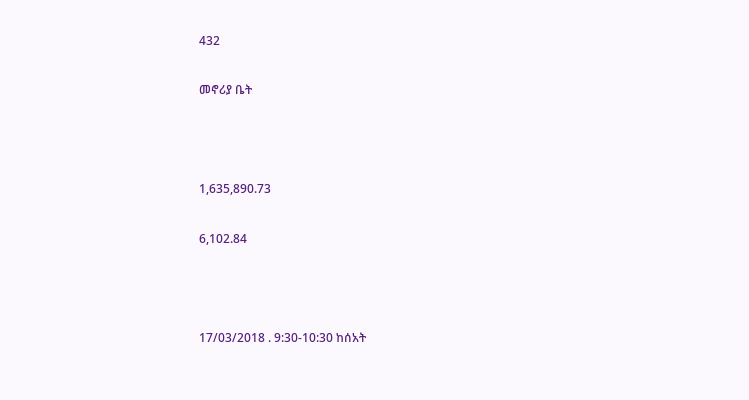432

መኖሪያ ቤት



1,635,890.73

6,102.84



17/03/2018 . 9:30-10:30 ከሰአት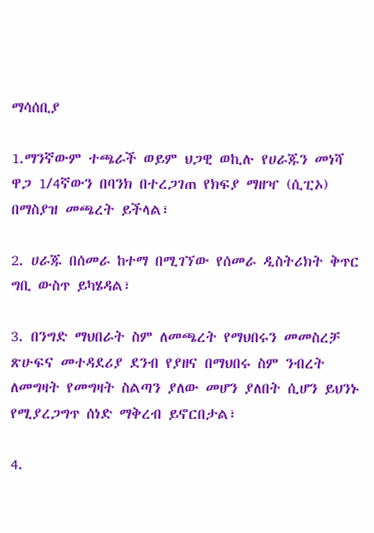ማሳሰቢያ

1.ማንኛውም ተጫራች ወይም ህጋዊ ወኪሉ የሀራጁን መነሻ ዋጋ 1/4ኛውን በባንክ በተረጋገጠ የክፍያ ማዘዣ (ሲፒኦ) በማስያዝ መጫረት ይችላል፣

2. ሀራጁ በሰመራ ከተማ በሚገኘው የሰመራ ዲስትሪክት ቅጥር ግቢ ውስጥ ይካሄዳል፣

3. በንግድ ማህበራት ስም ለመጫረት የማህበሩን መመስረቻ ጽሁፍና መተዳደሪያ ደንብ የያዘና በማህበሩ ስም ንብረት ለመግዛት የመግዛት ስልጣን ያለው መሆን ያለበት ሲሆን ይህንኑ የሚያረጋግጥ ሰነድ ማቅረብ ይኖርበታል፣

4.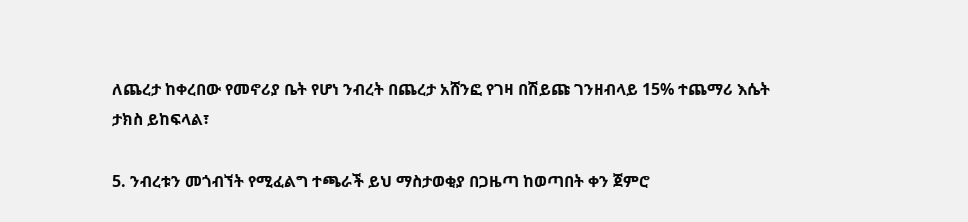ለጨረታ ከቀረበው የመኖሪያ ቤት የሆነ ንብረት በጨረታ አሸንፎ የገዛ በሽይጩ ገንዘብላይ 15% ተጨማሪ እሴት ታክስ ይከፍላል፣

5. ንብረቱን መጎብኘት የሚፈልግ ተጫራች ይህ ማስታወቂያ በጋዜጣ ከወጣበት ቀን ጀምሮ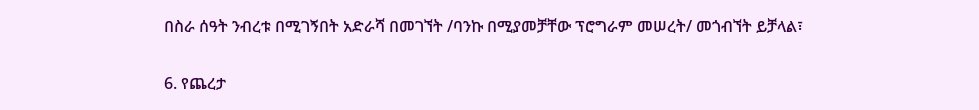በስራ ሰዓት ንብረቱ በሚገኝበት አድራሻ በመገኘት /ባንኩ በሚያመቻቸው ፕሮግራም መሠረት/ መጎብኘት ይቻላል፣

6. የጨረታ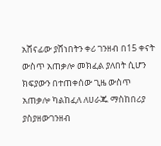አሸናፊው ያሸነበትን ቀሪ ገንዘብ በ15 ቀናት ውስጥ አጠቃሎ መክፈል ያለበት ሲሆን ክፍያውን በተጠቀሰው ጊዜ ውስጥ አጠቃሎ ካልከፈለ ለሀራጁ ማስከበሪያ ያስያዘውገንዘብ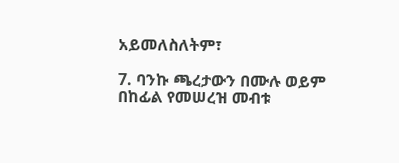አይመለስለትም፣

7. ባንኩ ጫረታውን በሙሉ ወይም በከፊል የመሠረዝ መብቱ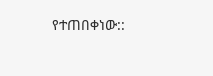የተጠበቀነው::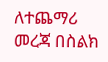ለተጨማሪ መረጃ በስልክ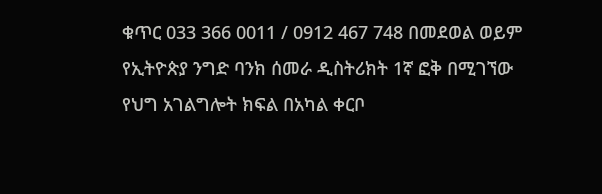ቁጥር 033 366 0011 / 0912 467 748 በመደወል ወይም የኢትዮጵያ ንግድ ባንክ ሰመራ ዲስትሪክት 1ኛ ፎቅ በሚገኘው የህግ አገልግሎት ክፍል በአካል ቀርቦ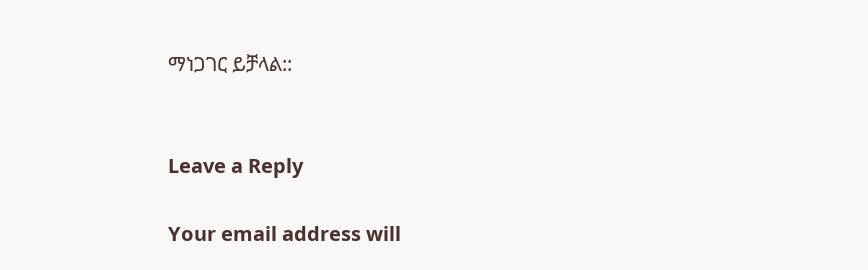ማነጋገር ይቻላል::


Leave a Reply

Your email address will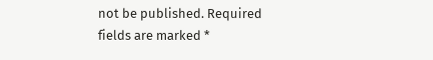not be published. Required fields are marked *